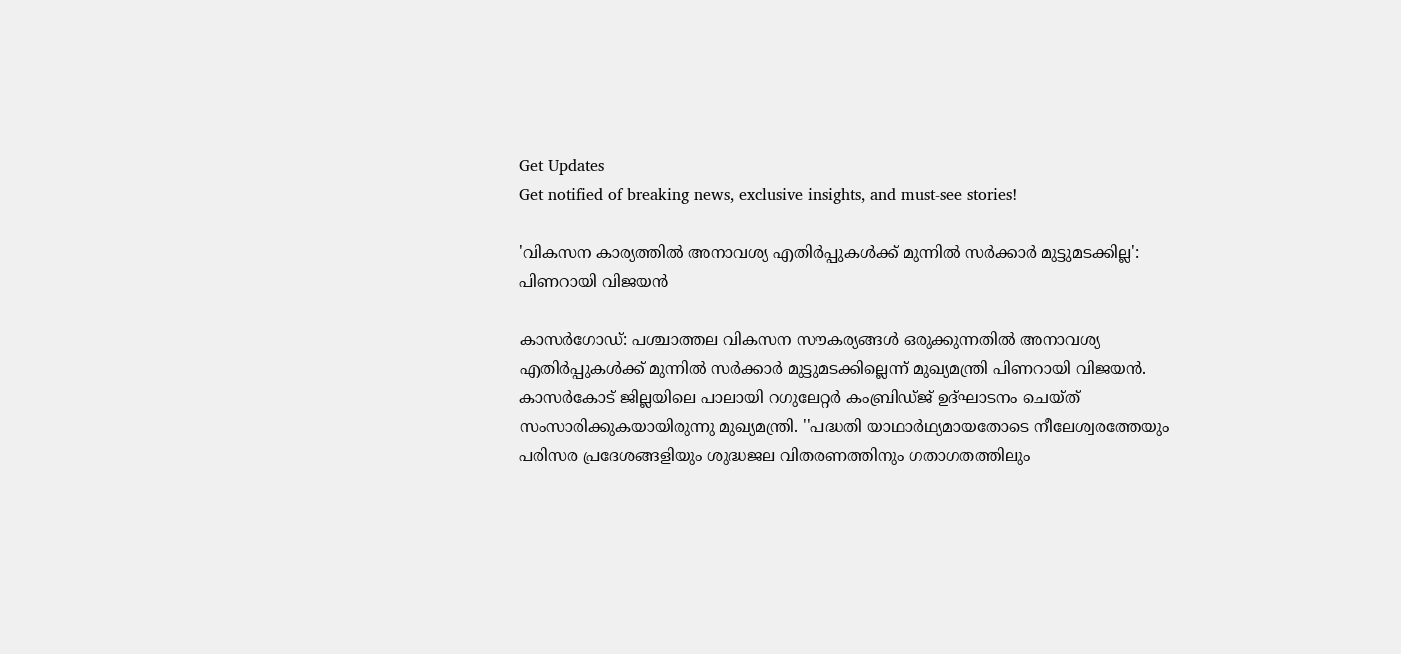Get Updates
Get notified of breaking news, exclusive insights, and must-see stories!

'വികസന കാര്യത്തിൽ അനാവശ്യ എതിര്‍പ്പുകള്‍ക്ക് മുന്നില്‍ സര്‍ക്കാര്‍ മുട്ടുമടക്കില്ല': പിണറായി വിജയൻ

കാസര്‍ഗോഡ്: പശ്ചാത്തല വികസന സൗകര്യങ്ങള്‍ ഒരുക്കുന്നതില്‍ അനാവശ്യ എതിര്‍പ്പുകള്‍ക്ക് മുന്നില്‍ സര്‍ക്കാര്‍ മുട്ടുമടക്കില്ലെന്ന് മുഖ്യമന്ത്രി പിണറായി വിജയന്‍. കാസര്‍കോട് ജില്ലയിലെ പാലായി റഗുലേറ്റര്‍ കംബ്രിഡ്ജ് ഉദ്ഘാടനം ചെയ്ത് സംസാരിക്കുകയായിരുന്നു മുഖ്യമന്ത്രി. ''പദ്ധതി യാഥാര്‍ഥ്യമായതോടെ നീലേശ്വരത്തേയും പരിസര പ്രദേശങ്ങളിയും ശുദ്ധജല വിതരണത്തിനും ഗതാഗതത്തിലും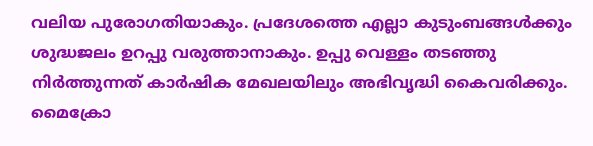വലിയ പുരോഗതിയാകും. പ്രദേശത്തെ എല്ലാ കുടുംബങ്ങള്‍ക്കും ശുദ്ധജലം ഉറപ്പു വരുത്താനാകും. ഉപ്പു വെള്ളം തടഞ്ഞു നിര്‍ത്തുന്നത് കാര്‍ഷിക മേഖലയിലും അഭിവൃദ്ധി കൈവരിക്കും. മൈക്രോ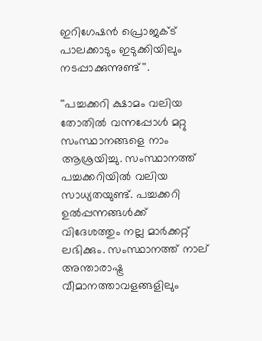ഇറിഗേഷന്‍ പ്രൊജക്ട് പാലക്കാടും ഇടുക്കിയിലും നടപ്പാക്കുന്നുണ്ട്''.

''പച്ചക്കറി ക്ഷാമം വലിയ തോതില്‍ വന്നപ്പോള്‍ മറ്റു സംസ്ഥാനങ്ങളെ നാം ആശ്രയിച്ചു. സംസ്ഥാനത്ത് പച്ചക്കറിയില്‍ വലിയ സാധ്യതയുണ്ട്. പച്ചക്കറി ഉല്‍പ്പന്നങ്ങള്‍ക്ക് വിദേശത്തും നല്ല മാര്‍ക്കറ്റ് ലഭിക്കും. സംസ്ഥാനത്ത് നാല് അന്താരാഷ്ട്ര വീമാനത്താവളങ്ങളിലും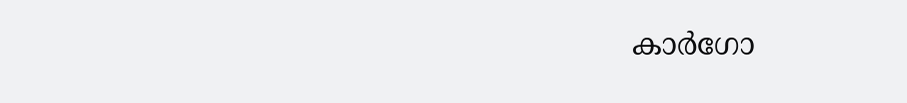കാര്‍ഗോ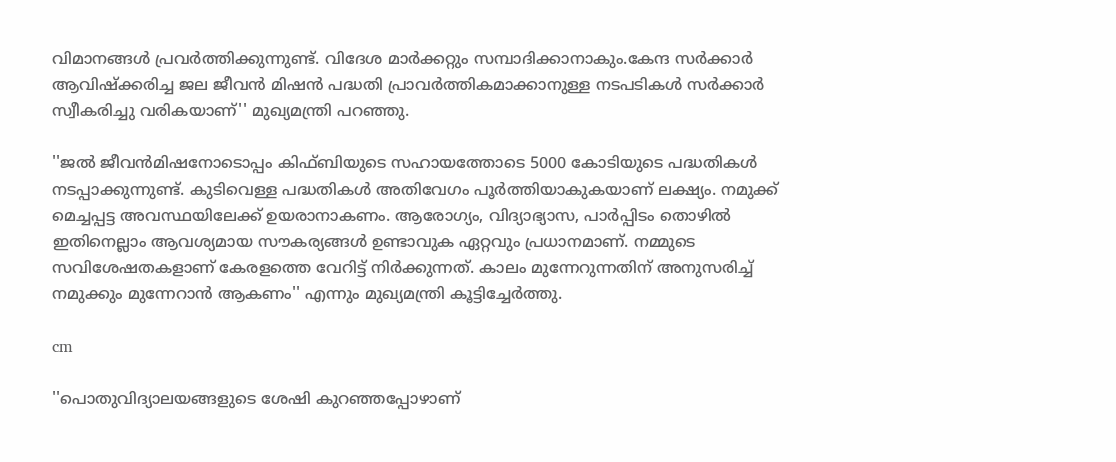വിമാനങ്ങള്‍ പ്രവര്‍ത്തിക്കുന്നുണ്ട്. വിദേശ മാര്‍ക്കറ്റും സമ്പാദിക്കാനാകും.കേന്ദ സര്‍ക്കാര്‍ ആവിഷ്‌ക്കരിച്ച ജല ജീവന്‍ മിഷന്‍ പദ്ധതി പ്രാവര്‍ത്തികമാക്കാനുള്ള നടപടികള്‍ സര്‍ക്കാര്‍ സ്വീകരിച്ചു വരികയാണ്'' മുഖ്യമന്ത്രി പറഞ്ഞു.

''ജല്‍ ജീവന്‍മിഷനോടൊപ്പം കിഫ്ബിയുടെ സഹായത്തോടെ 5000 കോടിയുടെ പദ്ധതികള്‍ നടപ്പാക്കുന്നുണ്ട്. കുടിവെള്ള പദ്ധതികള്‍ അതിവേഗം പൂര്‍ത്തിയാകുകയാണ് ലക്ഷ്യം. നമുക്ക് മെച്ചപ്പട്ട അവസ്ഥയിലേക്ക് ഉയരാനാകണം. ആരോഗ്യം, വിദ്യാഭ്യാസ, പാര്‍പ്പിടം തൊഴില്‍ ഇതിനെല്ലാം ആവശ്യമായ സൗകര്യങ്ങള്‍ ഉണ്ടാവുക ഏറ്റവും പ്രധാനമാണ്. നമ്മുടെ സവിശേഷതകളാണ് കേരളത്തെ വേറിട്ട് നിര്‍ക്കുന്നത്. കാലം മുന്നേറുന്നതിന് അനുസരിച്ച് നമുക്കും മുന്നേറാന്‍ ആകണം'' എന്നും മുഖ്യമന്ത്രി കൂട്ടിച്ചേർത്തു.

cm

''പൊതുവിദ്യാലയങ്ങളുടെ ശേഷി കുറഞ്ഞപ്പോഴാണ്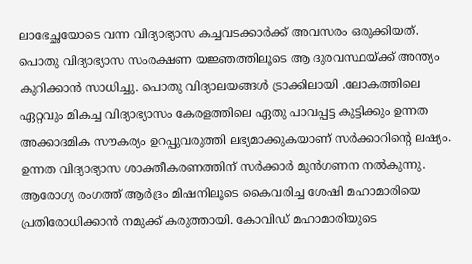ലാഭേച്ഛയോടെ വന്ന വിദ്യാഭ്യാസ കച്ചവടക്കാര്‍ക്ക് അവസരം ഒരുക്കിയത്. പൊതു വിദ്യാഭ്യാസ സംരക്ഷണ യജ്ഞത്തിലൂടെ ആ ദുരവസ്ഥയ്ക്ക് അന്ത്യം കുറിക്കാന്‍ സാധിച്ചു. പൊതു വിദ്യാലയങ്ങള്‍ ട്രാക്കിലായി .ലോകത്തിലെ ഏറ്റവും മികച്ച വിദ്യാഭ്യാസം കേരളത്തിലെ ഏതു പാവപ്പട്ട കുട്ടിക്കും ഉന്നത അക്കാദമിക സൗകര്യം ഉറപ്പുവരുത്തി ലഭ്യമാക്കുകയാണ് സര്‍ക്കാറിന്റെ ലഷ്യം. ഉന്നത വിദ്യാഭ്യാസ ശാക്തീകരണത്തിന് സര്‍ക്കാര്‍ മുന്‍ഗണന നല്‍കുന്നു. ആരോഗ്യ രംഗത്ത് ആര്‍ദ്രം മിഷനിലൂടെ കൈവരിച്ച ശേഷി മഹാമാരിയെ പ്രതിരോധിക്കാന്‍ നമുക്ക് കരുത്തായി. കോവിഡ് മഹാമാരിയുടെ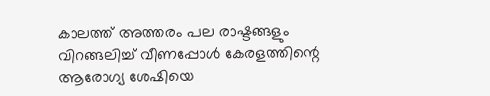കാലത്ത് അത്തരം പല രാഷ്ടങ്ങളും വിറങ്ങലിച്ച് വീണപ്പോള്‍ കേരളത്തിന്റെ ആരോഗ്യ ശേഷിയെ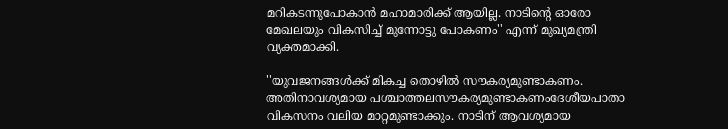മറികടന്നുപോകാന്‍ മഹാമാരിക്ക് ആയില്ല. നാടിന്റെ ഓരോ മേഖലയും വികസിച്ച് മുന്നോട്ടു പോകണം'' എന്ന് മുഖ്യമന്ത്രി വ്യക്തമാക്കി.

''യുവജനങ്ങള്‍ക്ക് മികച്ച തൊഴില്‍ സൗകര്യമുണ്ടാകണം. അതിനാവശ്യമായ പശ്ചാത്തലസൗകര്യമുണ്ടാകണംദേശീയപാതാ വികസനം വലിയ മാറ്റമുണ്ടാക്കും. നാടിന് ആവശ്യമായ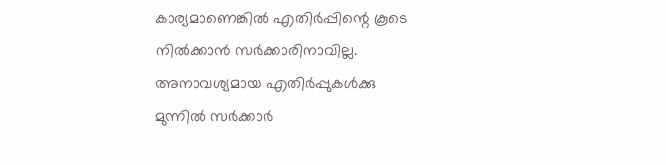കാര്യമാണെങ്കില്‍ എതിര്‍പ്പിന്റെ കൂടെ നില്‍ക്കാന്‍ സര്‍ക്കാരിനാവില്ല. അനാവശ്യമായ എതിര്‍പ്പുകള്‍ക്കു മുന്നില്‍ സര്‍ക്കാര്‍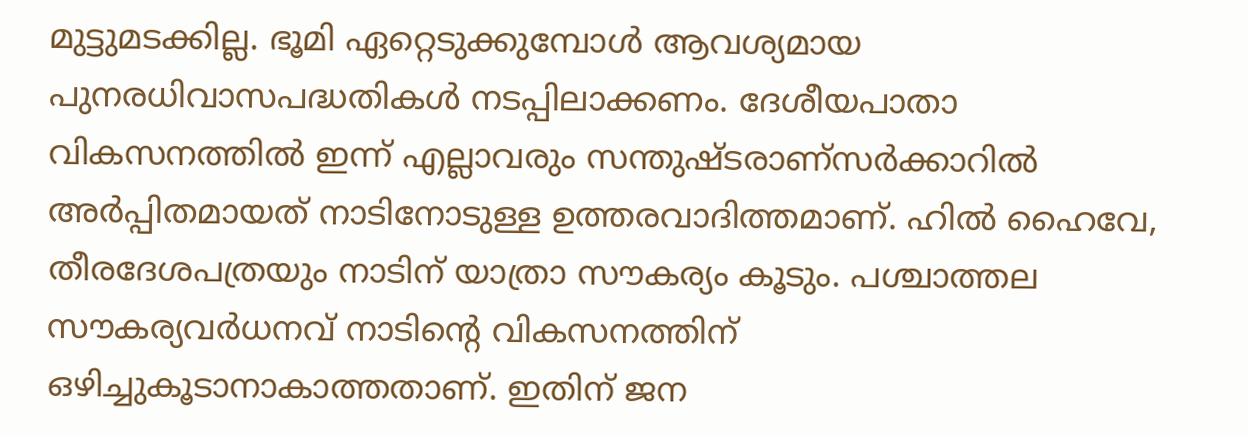മുട്ടുമടക്കില്ല. ഭൂമി ഏറ്റെടുക്കുമ്പോള്‍ ആവശ്യമായ പുനരധിവാസപദ്ധതികള്‍ നടപ്പിലാക്കണം. ദേശീയപാതാ വികസനത്തില്‍ ഇന്ന് എല്ലാവരും സന്തുഷ്ടരാണ്സര്‍ക്കാറില്‍ അര്‍പ്പിതമായത് നാടിനോടുള്ള ഉത്തരവാദിത്തമാണ്. ഹില്‍ ഹൈവേ, തീരദേശപത്രയും നാടിന് യാത്രാ സൗകര്യം കൂടും. പശ്ചാത്തല സൗകര്യവര്‍ധനവ് നാടിന്റെ വികസനത്തിന് ഒഴിച്ചുകൂടാനാകാത്തതാണ്. ഇതിന് ജന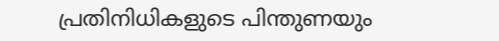പ്രതിനിധികളുടെ പിന്തുണയും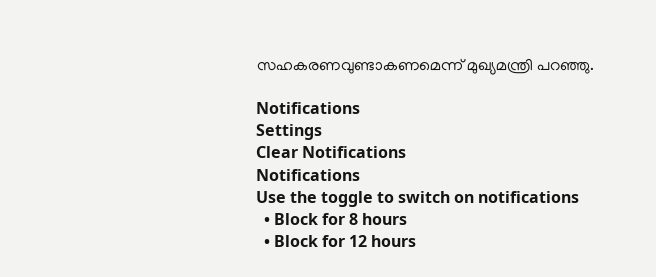സഹകരണവുണ്ടാകണമെന്ന് മുഖ്യമന്ത്രി പറഞ്ഞു.

Notifications
Settings
Clear Notifications
Notifications
Use the toggle to switch on notifications
  • Block for 8 hours
  • Block for 12 hours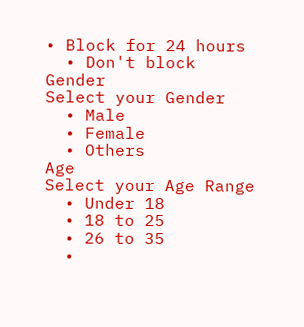• Block for 24 hours
  • Don't block
Gender
Select your Gender
  • Male
  • Female
  • Others
Age
Select your Age Range
  • Under 18
  • 18 to 25
  • 26 to 35
  •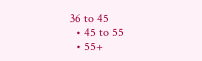36 to 45
  • 45 to 55
  • 55+